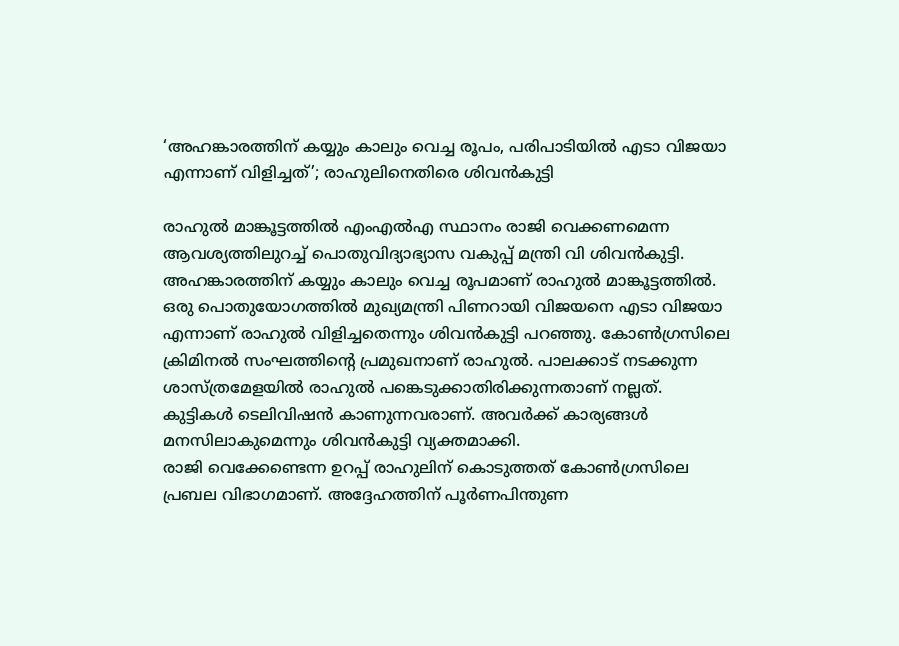‘അഹങ്കാരത്തിന് കയ്യും കാലും വെച്ച രൂപം, പരിപാടിയിൽ എടാ വിജയാ എന്നാണ് വിളിച്ചത്’; രാഹുലിനെതിരെ ശിവൻകുട്ടി

രാഹുൽ മാങ്കൂട്ടത്തിൽ എംഎൽഎ സ്ഥാനം രാജി വെക്കണമെന്ന ആവശ്യത്തിലുറച്ച് പൊതുവിദ്യാഭ്യാസ വകുപ്പ് മന്ത്രി വി ശിവൻകുട്ടി. അഹങ്കാരത്തിന് കയ്യും കാലും വെച്ച രൂപമാണ് രാഹുൽ മാങ്കൂട്ടത്തിൽ. ഒരു പൊതുയോഗത്തിൽ മുഖ്യമന്ത്രി പിണറായി വിജയനെ എടാ വിജയാ എന്നാണ് രാഹുൽ വിളിച്ചതെന്നും ശിവൻകുട്ടി പറഞ്ഞു. കോൺഗ്രസിലെ ക്രിമിനൽ സംഘത്തിന്റെ പ്രമുഖനാണ് രാഹുൽ. പാലക്കാട് നടക്കുന്ന ശാസ്ത്രമേളയിൽ രാഹുൽ പങ്കെടുക്കാതിരിക്കുന്നതാണ് നല്ലത്. കുട്ടികൾ ടെലിവിഷൻ കാണുന്നവരാണ്. അവർക്ക് കാര്യങ്ങൾ മനസിലാകുമെന്നും ശിവൻകുട്ടി വ്യക്തമാക്കി.
രാജി വെക്കേണ്ടെന്ന ഉറപ്പ് രാഹുലിന് കൊടുത്തത് കോൺഗ്രസിലെ പ്രബല വിഭാഗമാണ്. അദ്ദേഹത്തിന് പൂർണപിന്തുണ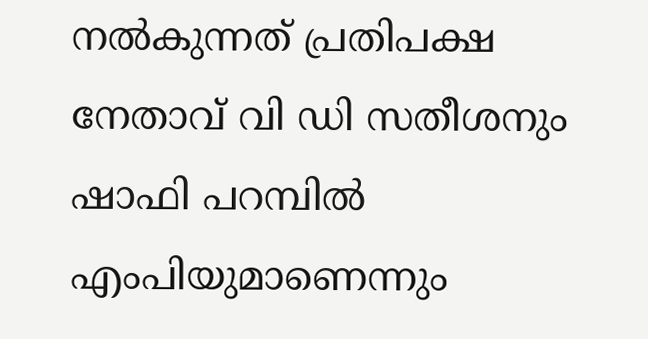നൽകുന്നത് പ്രതിപക്ഷ നേതാവ് വി ഡി സതീശനും ഷാഫി പറമ്പിൽ എംപിയുമാണെന്നും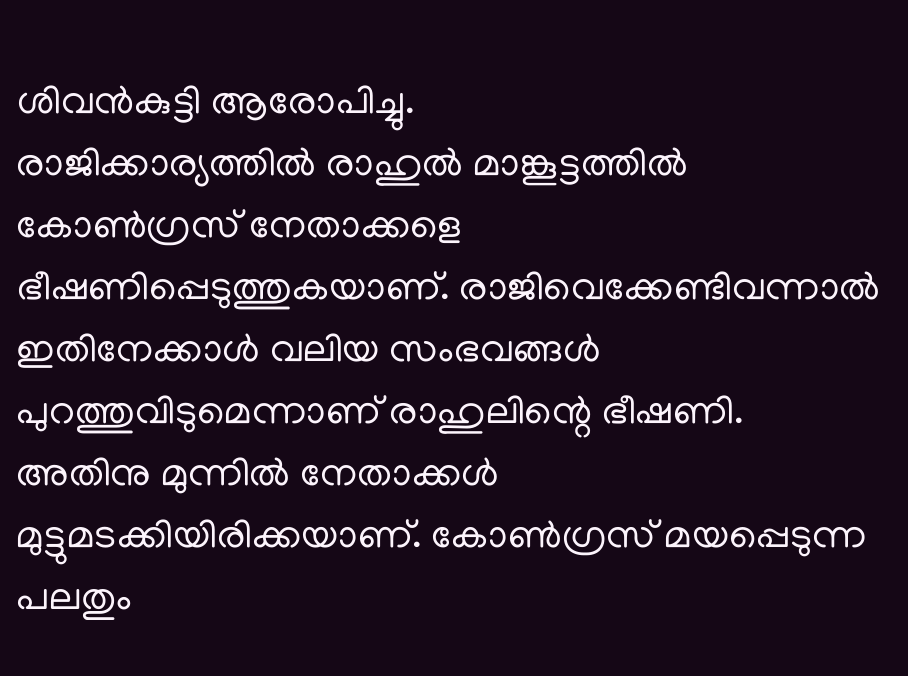ശിവൻകുട്ടി ആരോപിച്ചു.
രാജിക്കാര്യത്തിൽ രാഹുൽ മാങ്കൂട്ടത്തിൽ കോൺഗ്രസ് നേതാക്കളെ ഭീഷണിപ്പെടുത്തുകയാണ്. രാജിവെക്കേണ്ടിവന്നാൽ ഇതിനേക്കാൾ വലിയ സംഭവങ്ങൾ പുറത്തുവിടുമെന്നാണ് രാഹുലിന്റെ ഭീഷണി. അതിനു മുന്നിൽ നേതാക്കൾ മുട്ടുമടക്കിയിരിക്കയാണ്. കോൺഗ്രസ് മയപ്പെടുന്ന പലതും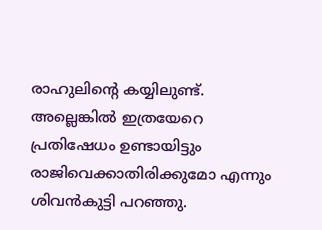രാഹുലിന്റെ കയ്യിലുണ്ട്. അല്ലെങ്കിൽ ഇത്രയേറെ പ്രതിഷേധം ഉണ്ടായിട്ടും രാജിവെക്കാതിരിക്കുമോ എന്നും ശിവൻകുട്ടി പറഞ്ഞു.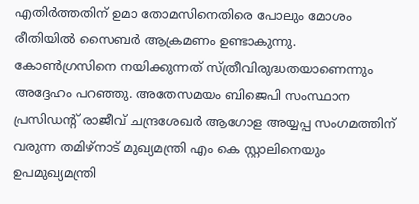എതിർത്തതിന് ഉമാ തോമസിനെതിരെ പോലും മോശം രീതിയിൽ സൈബർ ആക്രമണം ഉണ്ടാകുന്നു. കോൺഗ്രസിനെ നയിക്കുന്നത് സ്ത്രീവിരുദ്ധതയാണെന്നും അദ്ദേഹം പറഞ്ഞു. അതേസമയം ബിജെപി സംസ്ഥാന പ്രസിഡന്റ് രാജീവ് ചന്ദ്രശേഖർ ആഗോള അയ്യപ്പ സംഗമത്തിന് വരുന്ന തമിഴ്നാട് മുഖ്യമന്ത്രി എം കെ സ്റ്റാലിനെയും ഉപമുഖ്യമന്ത്രി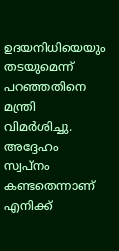ഉദയനിധിയെയും തടയുമെന്ന് പറഞ്ഞതിനെ മന്ത്രി വിമർശിച്ചു. അദ്ദേഹം സ്വപ്നം കണ്ടതെന്നാണ് എനിക്ക്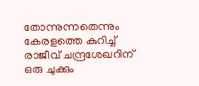തോന്നുന്നതെന്നും കേരളത്തെ കുറിച്ച് രാജീവ് ചന്ദ്രശേഖറിന് ഒരു ചുക്കും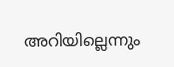അറിയില്ലെന്നും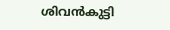ശിവൻകുട്ടി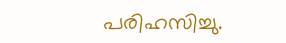പരിഹസിച്ചു.